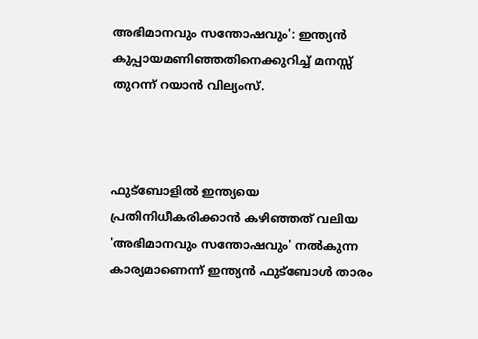അഭിമാനവും സന്തോഷവും': ഇന്ത്യന്‍ കുപ്പായമണിഞ്ഞതിനെക്കുറിച്ച് മനസ്സ് തുറന്ന് റയാന്‍ വില്യംസ്.



ഫുട്‌ബോളില്‍ ഇന്ത്യയെ പ്രതിനിധീകരിക്കാന്‍ കഴിഞ്ഞത് വലിയ 'അഭിമാനവും സന്തോഷവും' നല്‍കുന്ന കാര്യമാണെന്ന് ഇന്ത്യന്‍ ഫുട്‌ബോള്‍ താരം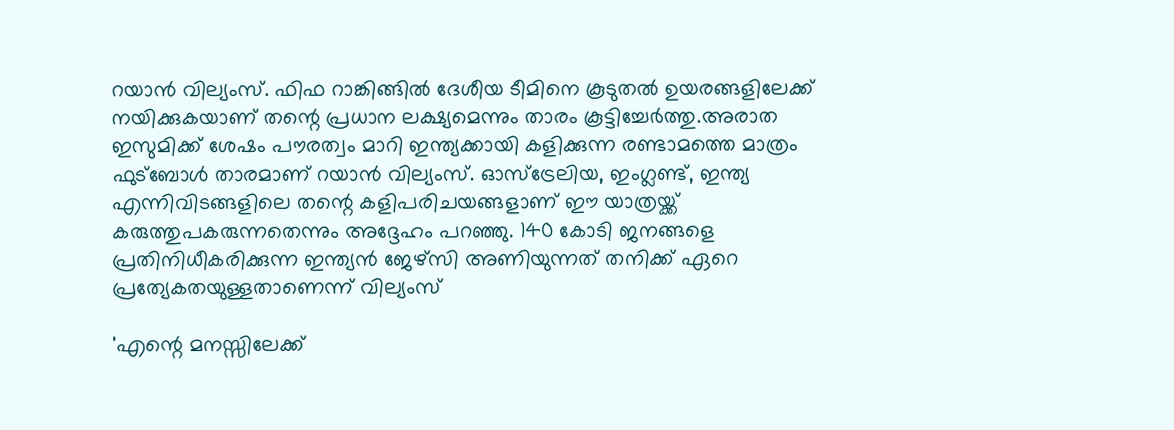റയാന്‍ വില്യംസ്. ഫിഫ റാങ്കിങ്ങില്‍ ദേശീയ ടീമിനെ കൂടുതല്‍ ഉയരങ്ങളിലേക്ക് നയിക്കുകയാണ് തന്റെ പ്രധാന ലക്ഷ്യമെന്നും താരം കൂട്ടിച്ചേര്‍ത്തു.അരാത ഇസുമിക്ക് ശേഷം പൗരത്വം മാറി ഇന്ത്യക്കായി കളിക്കുന്ന രണ്ടാമത്തെ മാത്രം ഫുട്‌ബോള്‍ താരമാണ് റയാന്‍ വില്യംസ്. ഓസ്‌ട്രേലിയ, ഇംഗ്ലണ്ട്, ഇന്ത്യ എന്നിവിടങ്ങളിലെ തന്റെ കളിപരിചയങ്ങളാണ് ഈ യാത്രയ്ക്ക് കരുത്തുപകരുന്നതെന്നും അദ്ദേഹം പറഞ്ഞു. 140 കോടി ജനങ്ങളെ പ്രതിനിധീകരിക്കുന്ന ഇന്ത്യന്‍ ജേഴ്‌സി അണിയുന്നത് തനിക്ക് ഏറെ പ്രത്യേകതയുള്ളതാണെന്ന് വില്യംസ്

'എന്റെ മനസ്സിലേക്ക്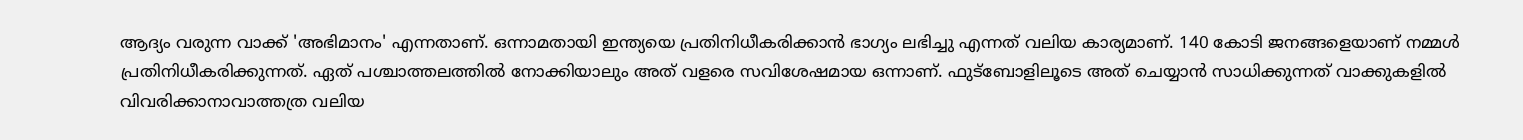ആദ്യം വരുന്ന വാക്ക് 'അഭിമാനം' എന്നതാണ്. ഒന്നാമതായി ഇന്ത്യയെ പ്രതിനിധീകരിക്കാന്‍ ഭാഗ്യം ലഭിച്ചു എന്നത് വലിയ കാര്യമാണ്. 140 കോടി ജനങ്ങളെയാണ് നമ്മള്‍ പ്രതിനിധീകരിക്കുന്നത്. ഏത് പശ്ചാത്തലത്തില്‍ നോക്കിയാലും അത് വളരെ സവിശേഷമായ ഒന്നാണ്. ഫുട്‌ബോളിലൂടെ അത് ചെയ്യാന്‍ സാധിക്കുന്നത് വാക്കുകളില്‍ വിവരിക്കാനാവാത്തത്ര വലിയ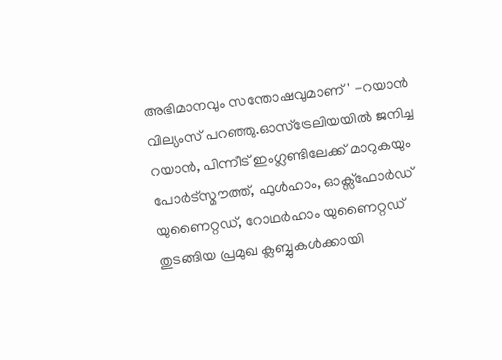അഭിമാനവും സന്തോഷവുമാണ്' -റയാന്‍ വില്യംസ് പറഞ്ഞു.ഓസ്ട്രേലിയയില്‍ ജനിച്ച റയാന്‍, പിന്നീട് ഇംഗ്ലണ്ടിലേക്ക് മാറുകയും പോര്‍ട്‌സ്മൗത്ത്, ഫുള്‍ഹാം, ഓക്സ്ഫോര്‍ഡ് യുണൈറ്റഡ്, റോഥര്‍ഹാം യുണൈറ്റഡ് തുടങ്ങിയ പ്രമുഖ ക്ലബ്ബുകള്‍ക്കായി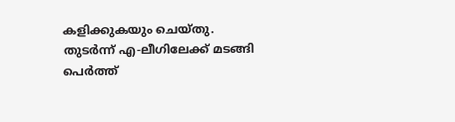കളിക്കുകയും ചെയ്തു. തുടര്‍ന്ന് എ-ലീഗിലേക്ക് മടങ്ങി പെര്‍ത്ത്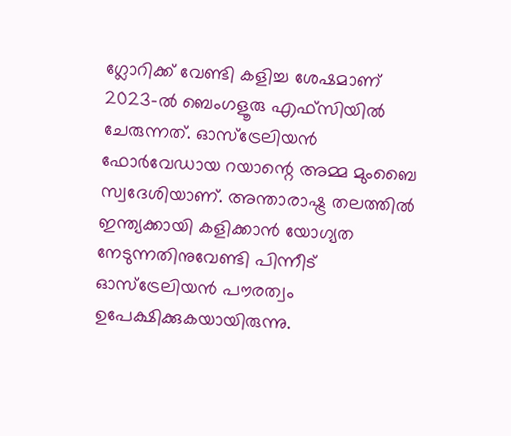ഗ്ലോറിക്ക് വേണ്ടി കളിച്ച ശേഷമാണ് 2023-ല്‍ ബെംഗളൂരു എഫ്‌സിയില്‍ ചേരുന്നത്. ഓസ്ട്രേലിയന്‍ ഫോര്‍വേഡായ റയാന്റെ അമ്മ മുംബൈ സ്വദേശിയാണ്. അന്താരാഷ്ട്ര തലത്തില്‍ ഇന്ത്യക്കായി കളിക്കാന്‍ യോഗ്യത നേടുന്നതിനുവേണ്ടി പിന്നീട് ഓസ്ട്രേലിയന്‍ പൗരത്വം ഉപേക്ഷിക്കുകയായിരുന്നു.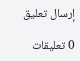إرسال تعليق

0 تعليقات